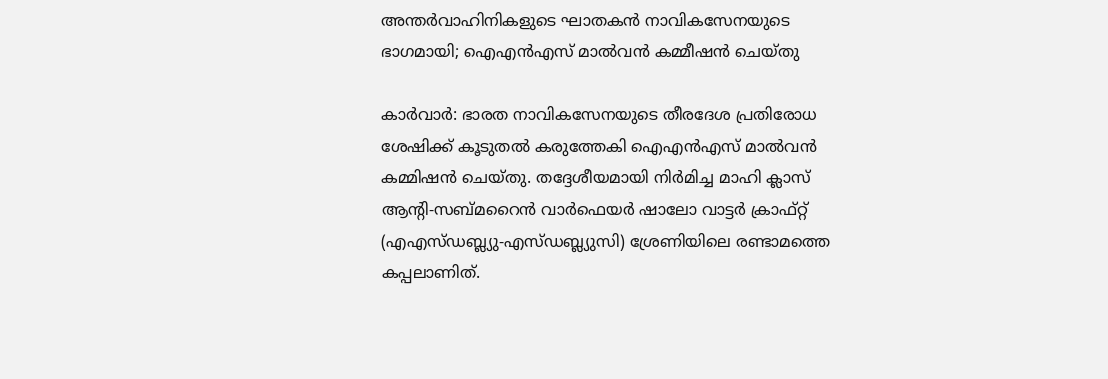അന്തര്‍വാഹിനികളുടെ ഘാതകന്‍ നാവികസേനയുടെ ഭാഗമായി; ഐഎന്‍എസ് മാല്‍വന്‍ കമ്മീഷന്‍ ചെയ്തു

കാര്‍വാര്‍: ഭാരത നാവികസേനയുടെ തീരദേശ പ്രതിരോധ ശേഷിക്ക് കൂടുതല്‍ കരുത്തേകി ഐഎന്‍എസ് മാല്‍വന്‍ കമ്മിഷന്‍ ചെയ്തു. തദ്ദേശീയമായി നിര്‍മിച്ച മാഹി ക്ലാസ് ആന്റി-സബ്മറൈന്‍ വാര്‍ഫെയര്‍ ഷാലോ വാട്ടര്‍ ക്രാഫ്റ്റ് (എഎസ്ഡബ്ല്യു-എസ്ഡബ്ല്യുസി) ശ്രേണിയിലെ രണ്ടാമത്തെ കപ്പലാണിത്.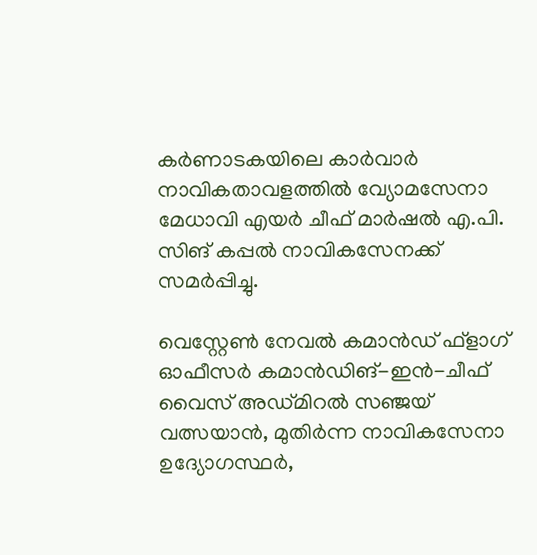കര്‍ണാടകയിലെ കാര്‍വാര്‍ നാവികതാവളത്തില്‍ വ്യോമസേനാ മേധാവി എയര്‍ ചീഫ് മാര്‍ഷല്‍ എ.പി. സിങ് കപ്പല്‍ നാവികസേനക്ക് സമര്‍പ്പിച്ചു.

വെസ്റ്റേണ്‍ നേവല്‍ കമാന്‍ഡ് ഫ്ളാഗ് ഓഫീസര്‍ കമാന്‍ഡിങ്-ഇന്‍-ചീഫ് വൈസ് അഡ്മിറല്‍ സഞ്ജയ് വത്സയാന്‍, മുതിര്‍ന്ന നാവികസേനാ ഉദ്യോഗസ്ഥര്‍,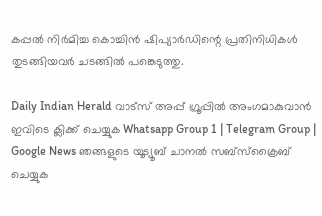കപ്പല്‍ നിര്‍മിച്ച കൊച്ചിന്‍ ഷിപ്യാര്‍ഡിന്റെ പ്രതിനിധികള്‍ തുടങ്ങിയവര്‍ ചടങ്ങില്‍ പങ്കെടുത്തു.

Daily Indian Herald വാട്സ് അപ്പ് ഗ്രൂപ്പിൽ അംഗമാകുവാൻ ഇവിടെ ക്ലിക്ക് ചെയ്യുക Whatsapp Group 1 | Telegram Group | Google News ഞങ്ങളുടെ യൂട്യൂബ് ചാനൽ സബ്സ്ക്രൈബ് ചെയ്യുക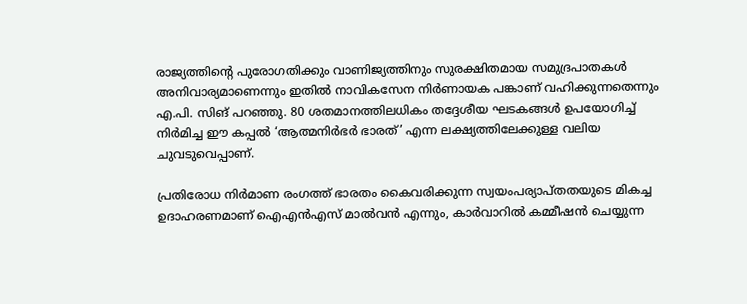രാജ്യത്തിന്റെ പുരോഗതിക്കും വാണിജ്യത്തിനും സുരക്ഷിതമായ സമുദ്രപാതകള്‍ അനിവാര്യമാണെന്നും ഇതില്‍ നാവികസേന നിര്‍ണായക പങ്കാണ് വഹിക്കുന്നതെന്നും എ.പി. സിങ് പറഞ്ഞു. 80 ശതമാനത്തിലധികം തദ്ദേശീയ ഘടകങ്ങള്‍ ഉപയോഗിച്ച് നിര്‍മിച്ച ഈ കപ്പല്‍ ‘ആത്മനിര്‍ഭര്‍ ഭാരത്’ എന്ന ലക്ഷ്യത്തിലേക്കുള്ള വലിയ ചുവടുവെപ്പാണ്.

പ്രതിരോധ നിര്‍മാണ രംഗത്ത് ഭാരതം കൈവരിക്കുന്ന സ്വയംപര്യാപ്തതയുടെ മികച്ച ഉദാഹരണമാണ് ഐഎന്‍എസ് മാല്‍വന്‍ എന്നും, കാര്‍വാറില്‍ കമ്മീഷന്‍ ചെയ്യുന്ന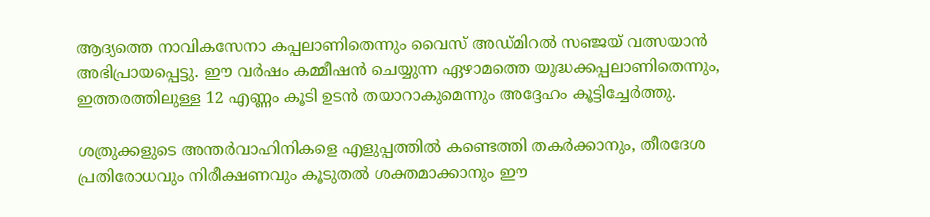ആദ്യത്തെ നാവികസേനാ കപ്പലാണിതെന്നും വൈസ് അഡ്മിറല്‍ സഞ്ജയ് വത്സയാന്‍ അഭിപ്രായപ്പെട്ടു. ഈ വര്‍ഷം കമ്മീഷന്‍ ചെയ്യുന്ന ഏഴാമത്തെ യുദ്ധക്കപ്പലാണിതെന്നും, ഇത്തരത്തിലുള്ള 12 എണ്ണം കൂടി ഉടന്‍ തയാറാകുമെന്നും അദ്ദേഹം കൂട്ടിച്ചേര്‍ത്തു.

ശത്രുക്കളുടെ അന്തര്‍വാഹിനികളെ എളുപ്പത്തില്‍ കണ്ടെത്തി തകര്‍ക്കാനും, തീരദേശ പ്രതിരോധവും നിരീക്ഷണവും കൂടുതല്‍ ശക്തമാക്കാനും ഈ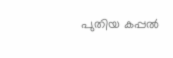പുതിയ കപ്പല്‍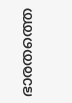ഭാരതത്തെ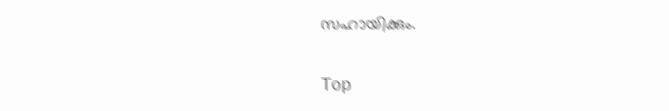സഹായിക്കും.

Top